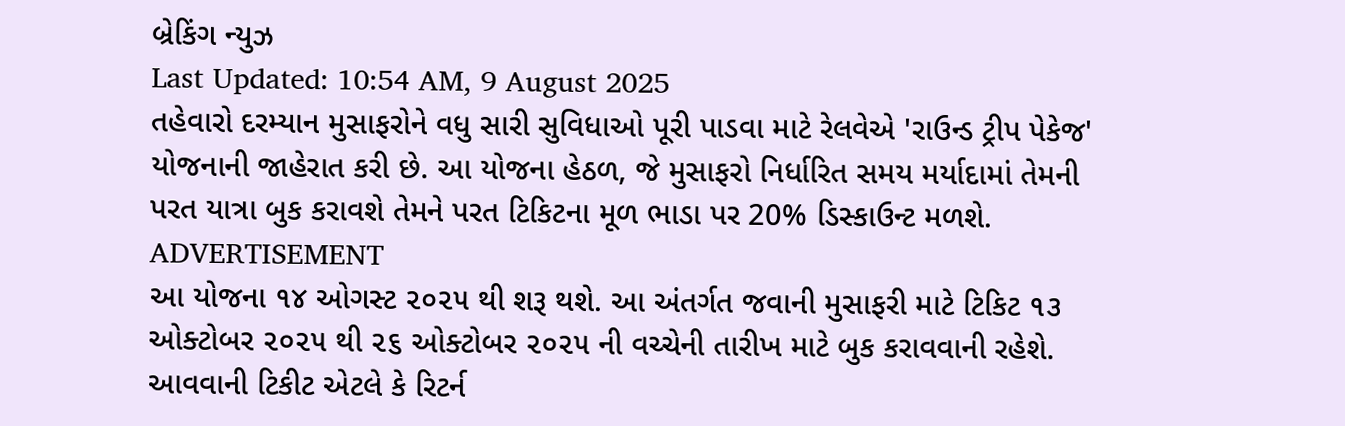બ્રેકિંગ ન્યુઝ
Last Updated: 10:54 AM, 9 August 2025
તહેવારો દરમ્યાન મુસાફરોને વધુ સારી સુવિધાઓ પૂરી પાડવા માટે રેલવેએ 'રાઉન્ડ ટ્રીપ પેકેજ' યોજનાની જાહેરાત કરી છે. આ યોજના હેઠળ, જે મુસાફરો નિર્ધારિત સમય મર્યાદામાં તેમની પરત યાત્રા બુક કરાવશે તેમને પરત ટિકિટના મૂળ ભાડા પર 20% ડિસ્કાઉન્ટ મળશે.
ADVERTISEMENT
આ યોજના ૧૪ ઓગસ્ટ ૨૦૨૫ થી શરૂ થશે. આ અંતર્ગત જવાની મુસાફરી માટે ટિકિટ ૧૩ ઓક્ટોબર ૨૦૨૫ થી ૨૬ ઓક્ટોબર ૨૦૨૫ ની વચ્ચેની તારીખ માટે બુક કરાવવાની રહેશે. આવવાની ટિકીટ એટલે કે રિટર્ન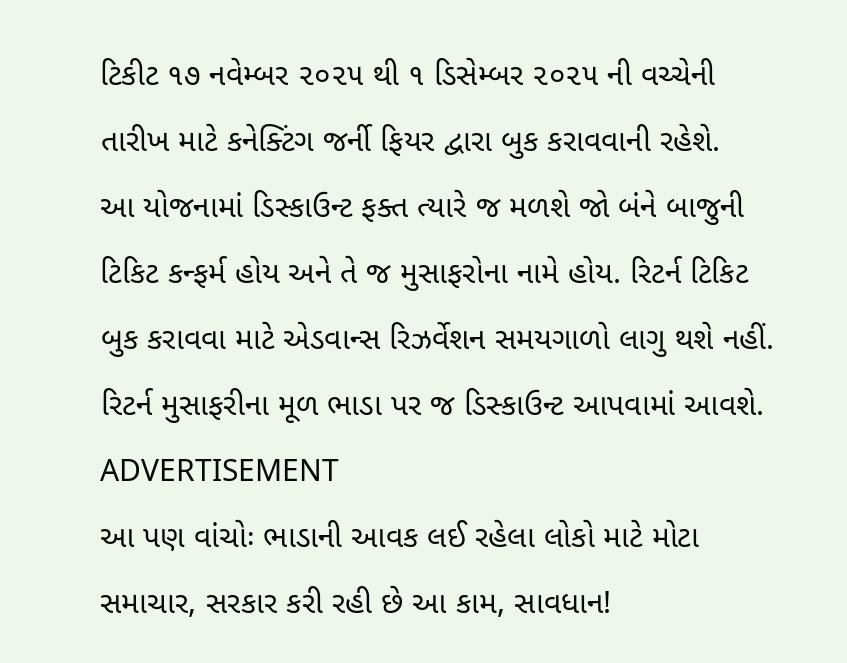ટિકીટ ૧૭ નવેમ્બર ૨૦૨૫ થી ૧ ડિસેમ્બર ૨૦૨૫ ની વચ્ચેની તારીખ માટે કનેક્ટિંગ જર્ની ફિયર દ્વારા બુક કરાવવાની રહેશે.
આ યોજનામાં ડિસ્કાઉન્ટ ફક્ત ત્યારે જ મળશે જો બંને બાજુની ટિકિટ કન્ફર્મ હોય અને તે જ મુસાફરોના નામે હોય. રિટર્ન ટિકિટ બુક કરાવવા માટે એડવાન્સ રિઝર્વેશન સમયગાળો લાગુ થશે નહીં. રિટર્ન મુસાફરીના મૂળ ભાડા પર જ ડિસ્કાઉન્ટ આપવામાં આવશે.
ADVERTISEMENT
આ પણ વાંચોઃ ભાડાની આવક લઈ રહેલા લોકો માટે મોટા સમાચાર, સરકાર કરી રહી છે આ કામ, સાવધાન!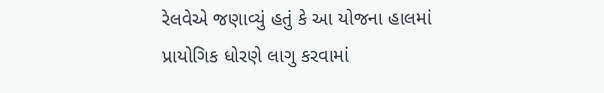રેલવેએ જણાવ્યું હતું કે આ યોજના હાલમાં પ્રાયોગિક ધોરણે લાગુ કરવામાં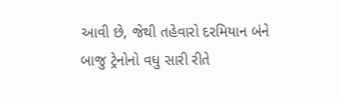આવી છે, જેથી તહેવારો દરમિયાન બંને બાજુ ટ્રેનોનો વધુ સારી રીતે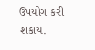ઉપયોગ કરી શકાય.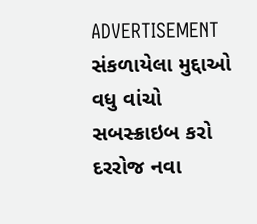ADVERTISEMENT
સંકળાયેલા મુદ્દાઓ
વધુ વાંચો
સબસ્ક્રાઇબ કરો
દરરોજ નવા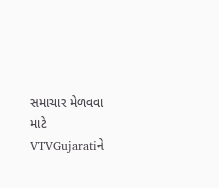સમાચાર મેળવવા માટે VTVGujaratiને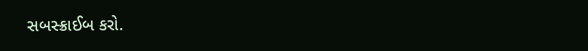સબસ્ક્રાઈબ કરો.